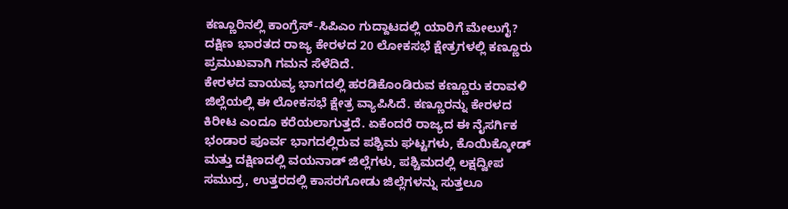ಕಣ್ಣೂರಿನಲ್ಲಿ ಕಾಂಗ್ರೆಸ್-ಸಿಪಿಎಂ ಗುದ್ದಾಟದಲ್ಲಿ ಯಾರಿಗೆ ಮೇಲುಗೈ?
ದಕ್ಷಿಣ ಭಾರತದ ರಾಜ್ಯ ಕೇರಳದ 20 ಲೋಕಸಭೆ ಕ್ಷೇತ್ರಗಳಲ್ಲಿ ಕಣ್ಣೂರು ಪ್ರಮುಖವಾಗಿ ಗಮನ ಸೆಳೆದಿದೆ.
ಕೇರಳದ ವಾಯವ್ಯ ಭಾಗದಲ್ಲಿ ಹರಡಿಕೊಂಡಿರುವ ಕಣ್ಣೂರು ಕರಾವಳಿ ಜಿಲ್ಲೆಯಲ್ಲಿ ಈ ಲೋಕಸಭೆ ಕ್ಷೇತ್ರ ವ್ಯಾಪಿಸಿದೆ. ಕಣ್ಣೂರನ್ನು ಕೇರಳದ ಕಿರೀಟ ಎಂದೂ ಕರೆಯಲಾಗುತ್ತದೆ. ಏಕೆಂದರೆ ರಾಜ್ಯದ ಈ ನೈಸರ್ಗಿಕ ಭಂಡಾರ ಪೂರ್ವ ಭಾಗದಲ್ಲಿರುವ ಪಶ್ಚಿಮ ಘಟ್ಟಗಳು, ಕೊಯಿಕ್ಕೋಡ್ ಮತ್ತು ದಕ್ಷಿಣದಲ್ಲಿ ವಯನಾಡ್ ಜಿಲ್ಲೆಗಳು, ಪಶ್ಚಿಮದಲ್ಲಿ ಲಕ್ಷದ್ವೀಪ ಸಮುದ್ರ, ಉತ್ತರದಲ್ಲಿ ಕಾಸರಗೋಡು ಜಿಲ್ಲೆಗಳನ್ನು ಸುತ್ತಲೂ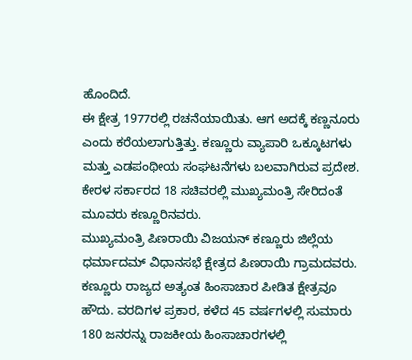ಹೊಂದಿದೆ.
ಈ ಕ್ಷೇತ್ರ 1977ರಲ್ಲಿ ರಚನೆಯಾಯಿತು. ಆಗ ಅದಕ್ಕೆ ಕಣ್ಣನೂರು ಎಂದು ಕರೆಯಲಾಗುತ್ತಿತ್ತು. ಕಣ್ಣೂರು ವ್ಯಾಪಾರಿ ಒಕ್ಕೂಟಗಳು ಮತ್ತು ಎಡಪಂಥೀಯ ಸಂಘಟನೆಗಳು ಬಲವಾಗಿರುವ ಪ್ರದೇಶ. ಕೇರಳ ಸರ್ಕಾರದ 18 ಸಚಿವರಲ್ಲಿ ಮುಖ್ಯಮಂತ್ರಿ ಸೇರಿದಂತೆ ಮೂವರು ಕಣ್ಣೂರಿನವರು.
ಮುಖ್ಯಮಂತ್ರಿ ಪಿಣರಾಯಿ ವಿಜಯನ್ ಕಣ್ಣೂರು ಜಿಲ್ಲೆಯ ಧರ್ಮಾದಮ್ ವಿಧಾನಸಭೆ ಕ್ಷೇತ್ರದ ಪಿಣರಾಯಿ ಗ್ರಾಮದವರು.
ಕಣ್ಣೂರು ರಾಜ್ಯದ ಅತ್ಯಂತ ಹಿಂಸಾಚಾರ ಪೀಡಿತ ಕ್ಷೇತ್ರವೂ ಹೌದು. ವರದಿಗಳ ಪ್ರಕಾರ, ಕಳೆದ 45 ವರ್ಷಗಳಲ್ಲಿ ಸುಮಾರು 180 ಜನರನ್ನು ರಾಜಕೀಯ ಹಿಂಸಾಚಾರಗಳಲ್ಲಿ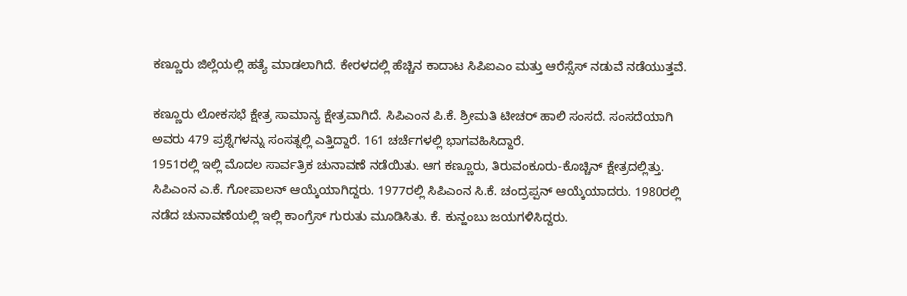ಕಣ್ಣೂರು ಜಿಲ್ಲೆಯಲ್ಲಿ ಹತ್ಯೆ ಮಾಡಲಾಗಿದೆ. ಕೇರಳದಲ್ಲಿ ಹೆಚ್ಚಿನ ಕಾದಾಟ ಸಿಪಿಐಎಂ ಮತ್ತು ಆರೆಸ್ಸೆಸ್ ನಡುವೆ ನಡೆಯುತ್ತವೆ.

ಕಣ್ಣೂರು ಲೋಕಸಭೆ ಕ್ಷೇತ್ರ ಸಾಮಾನ್ಯ ಕ್ಷೇತ್ರವಾಗಿದೆ. ಸಿಪಿಎಂನ ಪಿ.ಕೆ. ಶ್ರೀಮತಿ ಟೀಚರ್ ಹಾಲಿ ಸಂಸದೆ. ಸಂಸದೆಯಾಗಿ ಅವರು 479 ಪ್ರಶ್ನೆಗಳನ್ನು ಸಂಸತ್ನಲ್ಲಿ ಎತ್ತಿದ್ದಾರೆ. 161 ಚರ್ಚೆಗಳಲ್ಲಿ ಭಾಗವಹಿಸಿದ್ದಾರೆ.
1951ರಲ್ಲಿ ಇಲ್ಲಿ ಮೊದಲ ಸಾರ್ವತ್ರಿಕ ಚುನಾವಣೆ ನಡೆಯಿತು. ಆಗ ಕಣ್ಣೂರು, ತಿರುವಂಕೂರು-ಕೊಚ್ಚಿನ್ ಕ್ಷೇತ್ರದಲ್ಲಿತ್ತು. ಸಿಪಿಎಂನ ಎ.ಕೆ. ಗೋಪಾಲನ್ ಆಯ್ಕೆಯಾಗಿದ್ದರು. 1977ರಲ್ಲಿ ಸಿಪಿಎಂನ ಸಿ.ಕೆ. ಚಂದ್ರಪ್ಪನ್ ಆಯ್ಕೆಯಾದರು. 1980ರಲ್ಲಿ ನಡೆದ ಚುನಾವಣೆಯಲ್ಲಿ ಇಲ್ಲಿ ಕಾಂಗ್ರೆಸ್ ಗುರುತು ಮೂಡಿಸಿತು. ಕೆ. ಕುನ್ಹಂಬು ಜಯಗಳಿಸಿದ್ದರು.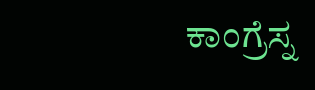ಕಾಂಗ್ರೆಸ್ನ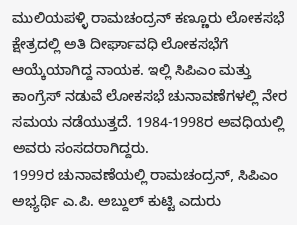ಮುಲಿಯಪಳ್ಳಿ ರಾಮಚಂದ್ರನ್ ಕಣ್ಣೂರು ಲೋಕಸಭೆ ಕ್ಷೇತ್ರದಲ್ಲಿ ಅತಿ ದೀರ್ಘಾವಧಿ ಲೋಕಸಭೆಗೆ ಆಯ್ಕೆಯಾಗಿದ್ದ ನಾಯಕ. ಇಲ್ಲಿ ಸಿಪಿಎಂ ಮತ್ತು ಕಾಂಗ್ರೆಸ್ ನಡುವೆ ಲೋಕಸಭೆ ಚುನಾವಣೆಗಳಲ್ಲಿ ನೇರ ಸಮಯ ನಡೆಯುತ್ತದೆ. 1984-1998ರ ಅವಧಿಯಲ್ಲಿ ಅವರು ಸಂಸದರಾಗಿದ್ದರು.
1999ರ ಚುನಾವಣೆಯಲ್ಲಿ ರಾಮಚಂದ್ರನ್, ಸಿಪಿಎಂ ಅಭ್ಯರ್ಥಿ ಎ.ಪಿ. ಅಬ್ದುಲ್ ಕುಟ್ಟಿ ಎದುರು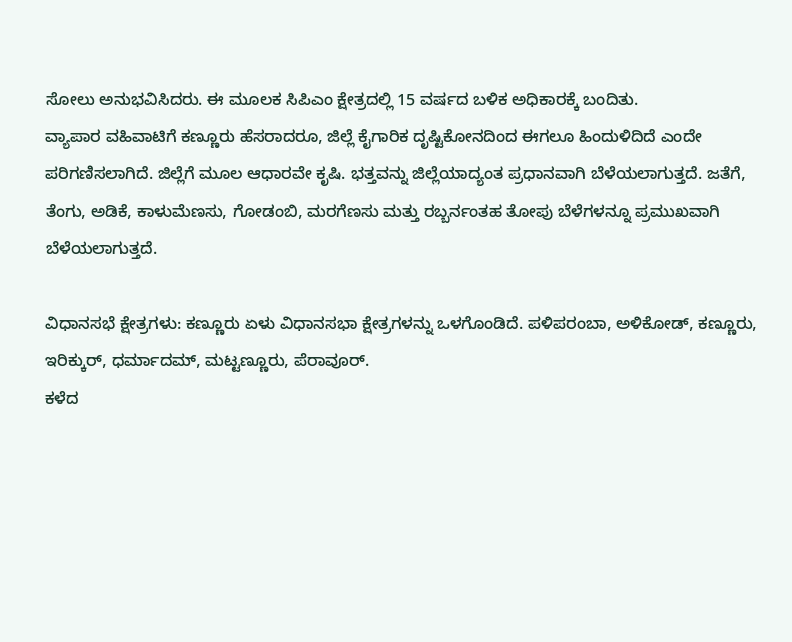ಸೋಲು ಅನುಭವಿಸಿದರು. ಈ ಮೂಲಕ ಸಿಪಿಎಂ ಕ್ಷೇತ್ರದಲ್ಲಿ 15 ವರ್ಷದ ಬಳಿಕ ಅಧಿಕಾರಕ್ಕೆ ಬಂದಿತು.
ವ್ಯಾಪಾರ ವಹಿವಾಟಿಗೆ ಕಣ್ಣೂರು ಹೆಸರಾದರೂ, ಜಿಲ್ಲೆ ಕೈಗಾರಿಕ ದೃಷ್ಟಿಕೋನದಿಂದ ಈಗಲೂ ಹಿಂದುಳಿದಿದೆ ಎಂದೇ ಪರಿಗಣಿಸಲಾಗಿದೆ. ಜಿಲ್ಲೆಗೆ ಮೂಲ ಆಧಾರವೇ ಕೃಷಿ. ಭತ್ತವನ್ನು ಜಿಲ್ಲೆಯಾದ್ಯಂತ ಪ್ರಧಾನವಾಗಿ ಬೆಳೆಯಲಾಗುತ್ತದೆ. ಜತೆಗೆ, ತೆಂಗು, ಅಡಿಕೆ, ಕಾಳುಮೆಣಸು, ಗೋಡಂಬಿ, ಮರಗೆಣಸು ಮತ್ತು ರಬ್ಬರ್ನಂತಹ ತೋಪು ಬೆಳೆಗಳನ್ನೂ ಪ್ರಮುಖವಾಗಿ ಬೆಳೆಯಲಾಗುತ್ತದೆ.

ವಿಧಾನಸಭೆ ಕ್ಷೇತ್ರಗಳು: ಕಣ್ಣೂರು ಏಳು ವಿಧಾನಸಭಾ ಕ್ಷೇತ್ರಗಳನ್ನು ಒಳಗೊಂಡಿದೆ. ಪಳಿಪರಂಬಾ, ಅಳಿಕೋಡ್, ಕಣ್ಣೂರು, ಇರಿಕ್ಕುರ್, ಧರ್ಮಾದಮ್, ಮಟ್ಟಣ್ಣೂರು, ಪೆರಾವೂರ್.
ಕಳೆದ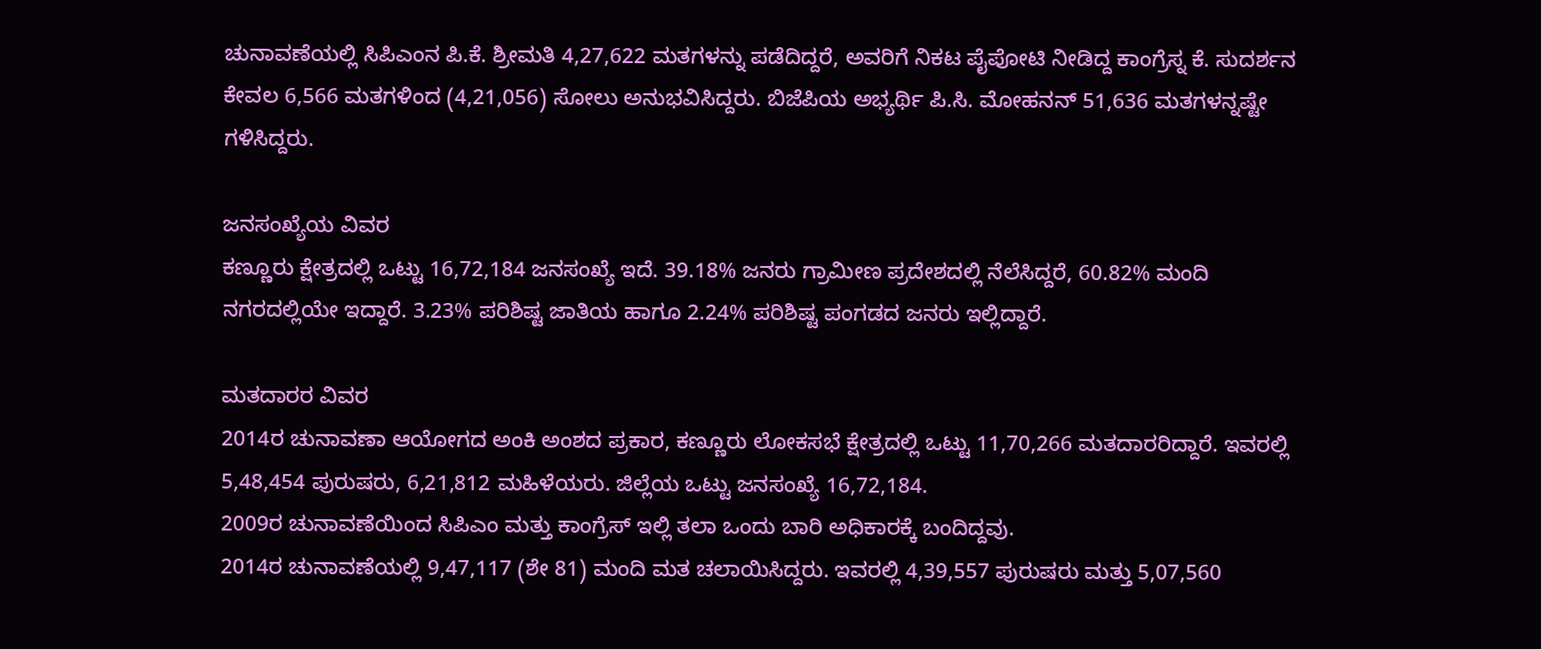ಚುನಾವಣೆಯಲ್ಲಿ ಸಿಪಿಎಂನ ಪಿ.ಕೆ. ಶ್ರೀಮತಿ 4,27,622 ಮತಗಳನ್ನು ಪಡೆದಿದ್ದರೆ, ಅವರಿಗೆ ನಿಕಟ ಪೈಪೋಟಿ ನೀಡಿದ್ದ ಕಾಂಗ್ರೆಸ್ನ ಕೆ. ಸುದರ್ಶನ ಕೇವಲ 6,566 ಮತಗಳಿಂದ (4,21,056) ಸೋಲು ಅನುಭವಿಸಿದ್ದರು. ಬಿಜೆಪಿಯ ಅಭ್ಯರ್ಥಿ ಪಿ.ಸಿ. ಮೋಹನನ್ 51,636 ಮತಗಳನ್ನಷ್ಟೇ ಗಳಿಸಿದ್ದರು.

ಜನಸಂಖ್ಯೆಯ ವಿವರ
ಕಣ್ಣೂರು ಕ್ಷೇತ್ರದಲ್ಲಿ ಒಟ್ಟು 16,72,184 ಜನಸಂಖ್ಯೆ ಇದೆ. 39.18% ಜನರು ಗ್ರಾಮೀಣ ಪ್ರದೇಶದಲ್ಲಿ ನೆಲೆಸಿದ್ದರೆ, 60.82% ಮಂದಿ ನಗರದಲ್ಲಿಯೇ ಇದ್ದಾರೆ. 3.23% ಪರಿಶಿಷ್ಟ ಜಾತಿಯ ಹಾಗೂ 2.24% ಪರಿಶಿಷ್ಟ ಪಂಗಡದ ಜನರು ಇಲ್ಲಿದ್ದಾರೆ.

ಮತದಾರರ ವಿವರ
2014ರ ಚುನಾವಣಾ ಆಯೋಗದ ಅಂಕಿ ಅಂಶದ ಪ್ರಕಾರ, ಕಣ್ಣೂರು ಲೋಕಸಭೆ ಕ್ಷೇತ್ರದಲ್ಲಿ ಒಟ್ಟು 11,70,266 ಮತದಾರರಿದ್ದಾರೆ. ಇವರಲ್ಲಿ 5,48,454 ಪುರುಷರು, 6,21,812 ಮಹಿಳೆಯರು. ಜಿಲ್ಲೆಯ ಒಟ್ಟು ಜನಸಂಖ್ಯೆ 16,72,184.
2009ರ ಚುನಾವಣೆಯಿಂದ ಸಿಪಿಎಂ ಮತ್ತು ಕಾಂಗ್ರೆಸ್ ಇಲ್ಲಿ ತಲಾ ಒಂದು ಬಾರಿ ಅಧಿಕಾರಕ್ಕೆ ಬಂದಿದ್ದವು.
2014ರ ಚುನಾವಣೆಯಲ್ಲಿ 9,47,117 (ಶೇ 81) ಮಂದಿ ಮತ ಚಲಾಯಿಸಿದ್ದರು. ಇವರಲ್ಲಿ 4,39,557 ಪುರುಷರು ಮತ್ತು 5,07,560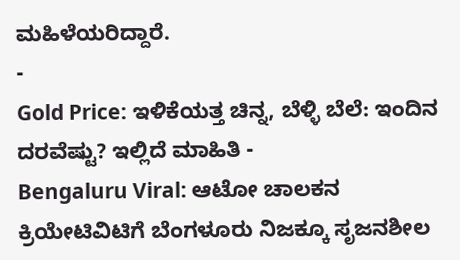ಮಹಿಳೆಯರಿದ್ದಾರೆ.
-
Gold Price: ಇಳಿಕೆಯತ್ತ ಚಿನ್ನ, ಬೆಳ್ಳಿ ಬೆಲೆ: ಇಂದಿನ ದರವೆಷ್ಟು? ಇಲ್ಲಿದೆ ಮಾಹಿತಿ -
Bengaluru Viral: ಆಟೋ ಚಾಲಕನ ಕ್ರಿಯೇಟಿವಿಟಿಗೆ ಬೆಂಗಳೂರು ನಿಜಕ್ಕೂ ಸೃಜನಶೀಲ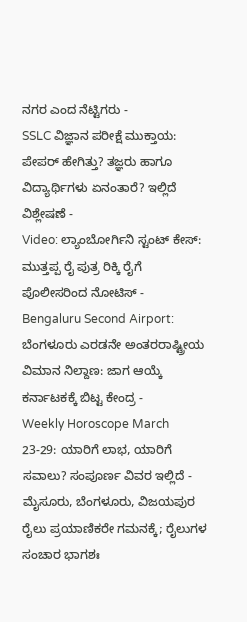ನಗರ ಎಂದ ನೆಟ್ಟಿಗರು -
SSLC ವಿಜ್ಞಾನ ಪರೀಕ್ಷೆ ಮುಕ್ತಾಯ: ಪೇಪರ್ ಹೇಗಿತ್ತು? ತಜ್ಞರು ಹಾಗೂ ವಿದ್ಯಾರ್ಥಿಗಳು ಏನಂತಾರೆ? ಇಲ್ಲಿದೆ ವಿಶ್ಲೇಷಣೆ -
Video: ಲ್ಯಾಂಬೋರ್ಗಿನಿ ಸ್ಟಂಟ್ ಕೇಸ್: ಮುತ್ತಪ್ಪ ರೈ ಪುತ್ರ ರಿಕ್ಕಿ ರೈಗೆ ಪೊಲೀಸರಿಂದ ನೋಟಿಸ್ -
Bengaluru Second Airport: ಬೆಂಗಳೂರು ಎರಡನೇ ಅಂತರರಾಷ್ಟ್ರೀಯ ವಿಮಾನ ನಿಲ್ದಾಣ: ಜಾಗ ಆಯ್ಕೆ ಕರ್ನಾಟಕಕ್ಕೆ ಬಿಟ್ಟ ಕೇಂದ್ರ -
Weekly Horoscope March 23-29: ಯಾರಿಗೆ ಲಾಭ, ಯಾರಿಗೆ ಸವಾಲು? ಸಂಪೂರ್ಣ ವಿವರ ಇಲ್ಲಿದೆ -
ಮೈಸೂರು, ಬೆಂಗಳೂರು, ವಿಜಯಪುರ ರೈಲು ಪ್ರಯಾಣಿಕರೇ ಗಮನಕ್ಕೆ; ರೈಲುಗಳ ಸಂಚಾರ ಭಾಗಶಃ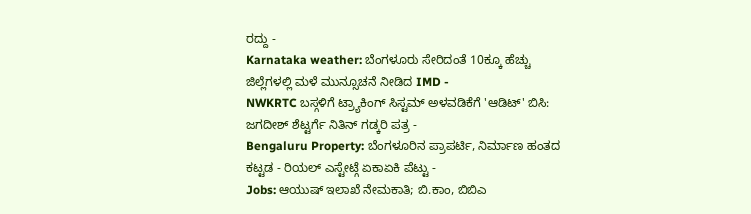ರದ್ದು -
Karnataka weather: ಬೆಂಗಳೂರು ಸೇರಿದಂತೆ 10ಕ್ಕೂ ಹೆಚ್ಚು ಜಿಲ್ಲೆಗಳಲ್ಲಿ ಮಳೆ ಮುನ್ಸೂಚನೆ ನೀಡಿದ IMD -
NWKRTC ಬಸ್ಗಳಿಗೆ ಟ್ರ್ಯಾಕಿಂಗ್ ಸಿಸ್ಟಮ್ ಅಳವಡಿಕೆಗೆ 'ಆಡಿಟ್' ಬಿಸಿ: ಜಗದೀಶ್ ಶೆಟ್ಟರ್ಗೆ ನಿತಿನ್ ಗಡ್ಕರಿ ಪತ್ರ -
Bengaluru Property: ಬೆಂಗಳೂರಿನ ಪ್ರಾಪರ್ಟಿ, ನಿರ್ಮಾಣ ಹಂತದ ಕಟ್ಟಡ - ರಿಯಲ್ ಎಸ್ಟೇಟ್ಗೆ ಏಕಾಏಕಿ ಪೆಟ್ಟು -
Jobs: ಆಯುಷ್ ಇಲಾಖೆ ನೇಮಕಾತಿ; ಬಿ.ಕಾಂ, ಬಿಬಿಎ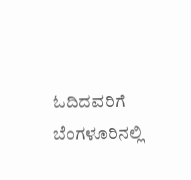ಓದಿದವರಿಗೆ ಬೆಂಗಳೂರಿನಲ್ಲಿ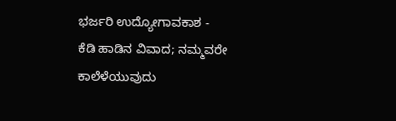ಭರ್ಜರಿ ಉದ್ಯೋಗಾವಕಾಶ -
ಕೆಡಿ ಹಾಡಿನ ವಿವಾದ; ನಮ್ಮವರೇ ಕಾಲೆಳೆಯುವುದು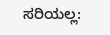ಸರಿಯಲ್ಲ: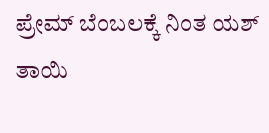ಪ್ರೇಮ್ ಬೆಂಬಲಕ್ಕೆ ನಿಂತ ಯಶ್ ತಾಯಿ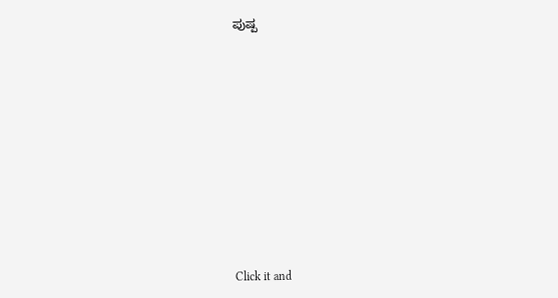ಪುಷ್ಪ












Click it and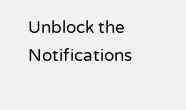Unblock the Notifications